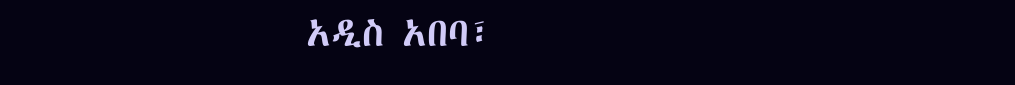አዲስ አበባ፣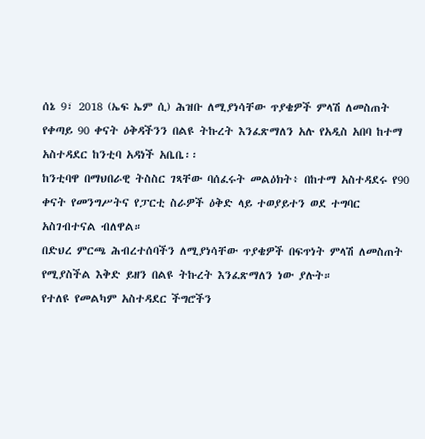ሰኔ 9፣ 2018 (ኤፍ ኤም ሲ) ሕዝቡ ለሚያነሳቸው ጥያቄዎች ምላሽ ለመስጠት የቀጣይ 90 ቀናት ዕቅዳችንን በልዩ ትኩረት እንፈጽማለን አሉ የአዲስ አበባ ከተማ አስተዳደር ከንቲባ አዳነች አቤቤ፡፡
ከንቲባዋ በማህበራዊ ትስስር ገጻቸው ባሰፈሩት መልዕክት፥ በከተማ አስተዳደሩ የ90 ቀናት የመንግሥትና የፓርቲ ስራዎች ዕቅድ ላይ ተወያይተን ወደ ተግባር አስገብተናል ብለዋል።
በድህረ ምርጫ ሕብረተሰባችን ለሚያነሳቸው ጥያቄዎች በፍጥነት ምላሽ ለመስጠት የሚያስችል እቅድ ይዘን በልዩ ትኩረት እንፈጽማለን ነው ያሉት።
የተለዩ የመልካም አስተዳደር ችግሮችን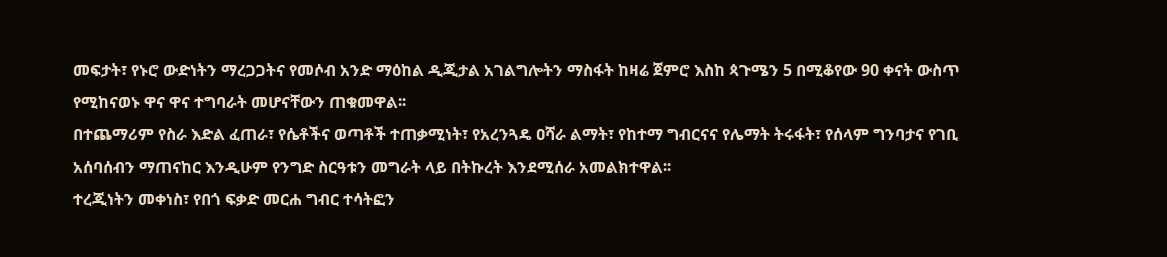መፍታት፣ የኑሮ ውድነትን ማረጋጋትና የመሶብ አንድ ማዕከል ዲጂታል አገልግሎትን ማስፋት ከዛሬ ጀምሮ እስከ ጳጉሜን 5 በሚቆየው 90 ቀናት ውስጥ የሚከናወኑ ዋና ዋና ተግባራት መሆናቸውን ጠቁመዋል፡፡
በተጨማሪም የስራ እድል ፈጠራ፣ የሴቶችና ወጣቶች ተጠቃሚነት፣ የአረንጓዴ ዐሻራ ልማት፣ የከተማ ግብርናና የሌማት ትሩፋት፣ የሰላም ግንባታና የገቢ አሰባሰብን ማጠናከር እንዲሁም የንግድ ስርዓቱን መግራት ላይ በትኩረት እንደሚሰራ አመልክተዋል፡፡
ተረጂነትን መቀነስ፣ የበጎ ፍቃድ መርሐ ግብር ተሳትፎን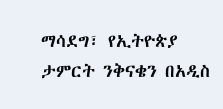ማሳደግ፣ የኢትዮጵያ ታምርት ንቅናቄን በአዲስ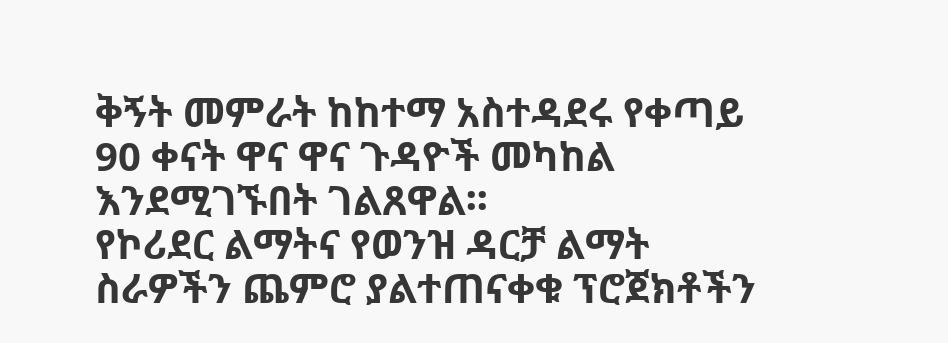ቅኝት መምራት ከከተማ አስተዳደሩ የቀጣይ 90 ቀናት ዋና ዋና ጉዳዮች መካከል እንደሚገኙበት ገልጸዋል፡፡
የኮሪደር ልማትና የወንዝ ዳርቻ ልማት ስራዎችን ጨምሮ ያልተጠናቀቁ ፕሮጀክቶችን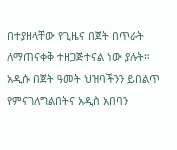በተያዘላቸው የጊዜና በጀት በጥራት ለማጠናቀቅ ተዘጋጅተናል ነው ያሉት።
አዲሱ በጀት ዓመት ህዝባችንን ይበልጥ የምናገለግልበትና አዲስ አበባን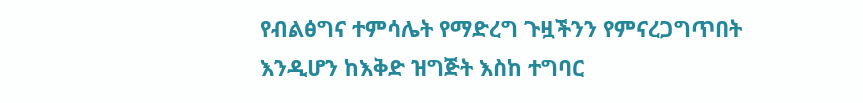የብልፅግና ተምሳሌት የማድረግ ጉዟችንን የምናረጋግጥበት እንዲሆን ከእቅድ ዝግጅት እስከ ተግባር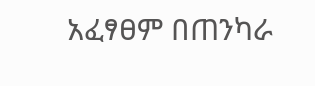አፈፃፀም በጠንካራ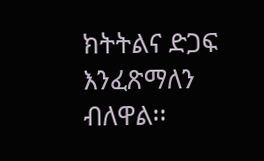ክትትልና ድጋፍ እንፈጽማለን ብለዋል፡፡